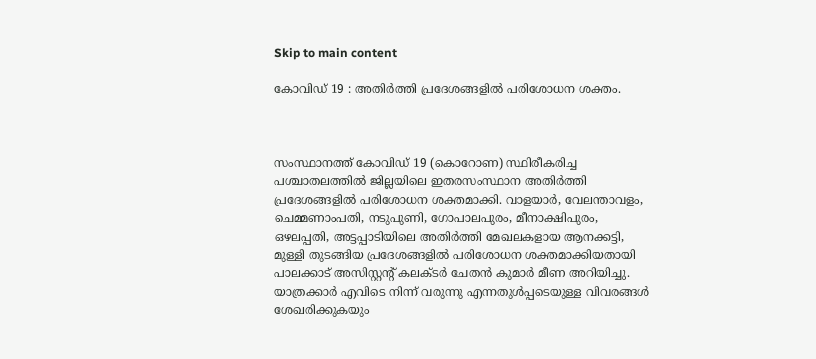Skip to main content

കോവിഡ് 19 : അതിര്‍ത്തി പ്രദേശങ്ങളില്‍ പരിശോധന ശക്തം.



സംസ്ഥാനത്ത് കോവിഡ് 19 (കൊറോണ) സ്ഥിരീകരിച്ച പശ്ചാതലത്തില്‍ ജില്ലയിലെ ഇതരസംസ്ഥാന അതിര്‍ത്തി പ്രദേശങ്ങളില്‍ പരിശോധന ശക്തമാക്കി. വാളയാര്‍, വേലന്താവളം, ചെമ്മണാംപതി, നടുപുണി, ഗോപാലപുരം, മീനാക്ഷിപുരം, ഒഴലപ്പതി, അട്ടപ്പാടിയിലെ അതിര്‍ത്തി മേഖലകളായ ആനക്കട്ടി, മുള്ളി തുടങ്ങിയ പ്രദേശങ്ങളില്‍ പരിശോധന ശക്തമാക്കിയതായി പാലക്കാട് അസിസ്റ്റന്റ് കലക്ടര്‍ ചേതന്‍ കുമാര്‍ മീണ അറിയിച്ചു. യാത്രക്കാര്‍ എവിടെ നിന്ന് വരുന്നു എന്നതുള്‍പ്പടെയുള്ള വിവരങ്ങള്‍ ശേഖരിക്കുകയും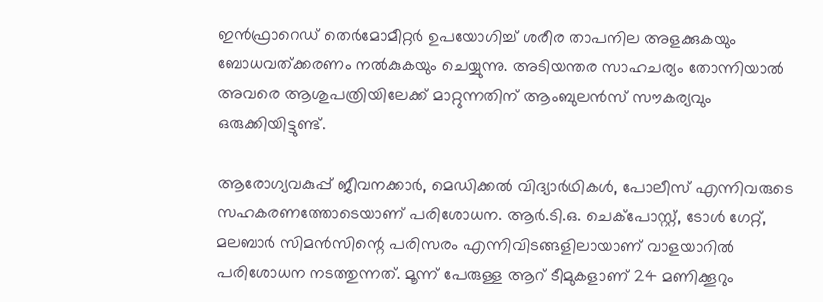ഇന്‍ഫ്രാറെഡ് തെര്‍മോമീറ്റര്‍ ഉപയോഗിച്ച് ശരീര താപനില അളക്കുകയും ബോധവത്ക്കരണം നല്‍കുകയും ചെയ്യുന്നു. അടിയന്തര സാഹചര്യം തോന്നിയാല്‍ അവരെ ആശുപത്രിയിലേക്ക് മാറ്റുന്നതിന് ആംബുലന്‍സ് സൗകര്യവും ഒരുക്കിയിട്ടുണ്ട്.

ആരോഗ്യവകുപ്പ് ജീവനക്കാര്‍, മെഡിക്കല്‍ വിദ്യാര്‍ഥികള്‍, പോലീസ് എന്നിവരുടെ സഹകരണത്തോടെയാണ് പരിശോധന. ആര്‍.ടി.ഒ. ചെക്‌പോസ്റ്റ്, ടോള്‍ ഗേറ്റ്, മലബാര്‍ സിമന്‍സിന്റെ പരിസരം എന്നിവിടങ്ങളിലായാണ് വാളയാറില്‍ പരിശോധന നടത്തുന്നത്. മൂന്ന് പേരുള്ള ആറ് ടീമുകളാണ് 24 മണിക്കൂറും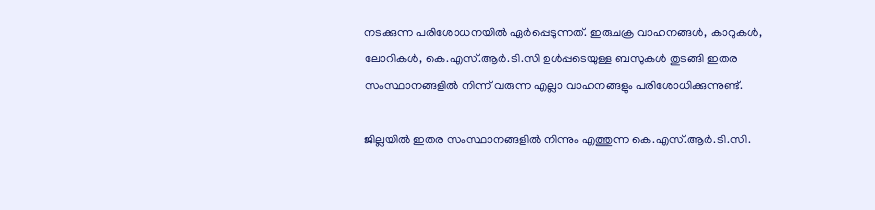നടക്കുന്ന പരിശോധനയില്‍ ഏര്‍പ്പെടുന്നത്. ഇരുചക്ര വാഹനങ്ങള്‍, കാറുകള്‍, ലോറികള്‍, കെ.എസ്.ആര്‍.ടി.സി ഉള്‍പ്പടെയുള്ള ബസുകള്‍ തുടങ്ങി ഇതര സംസ്ഥാനങ്ങളില്‍ നിന്ന് വരുന്ന എല്ലാ വാഹനങ്ങളും പരിശോധിക്കുന്നുണ്ട്.

ജില്ലയില്‍ ഇതര സംസ്ഥാനങ്ങളില്‍ നിന്നും എത്തുന്ന കെ.എസ്.ആര്‍.ടി.സി.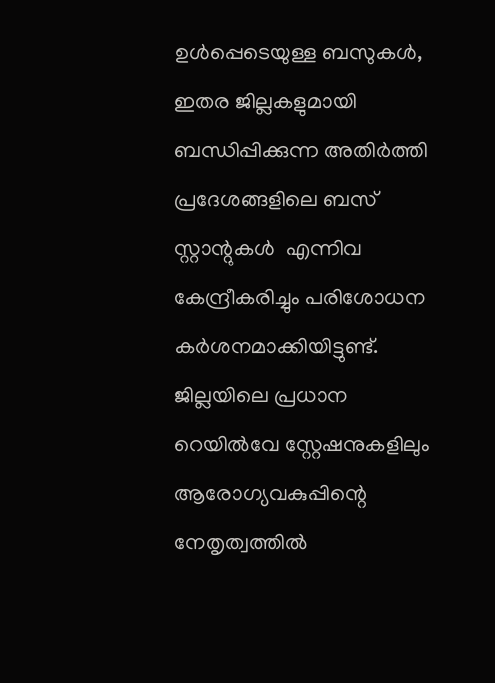ഉള്‍പ്പെടെയുള്ള ബസുകള്‍, ഇതര ജില്ലകളുമായി ബന്ധിപ്പിക്കുന്ന അതിര്‍ത്തി പ്രദേശങ്ങളിലെ ബസ് സ്റ്റാന്റുകള്‍  എന്നിവ കേന്ദ്രീകരിച്ചും പരിശോധന കര്‍ശനമാക്കിയിട്ടുണ്ട്. ജില്ലയിലെ പ്രധാന റെയില്‍വേ സ്റ്റേഷനുകളിലും ആരോഗ്യവകുപ്പിന്റെ നേതൃത്വത്തില്‍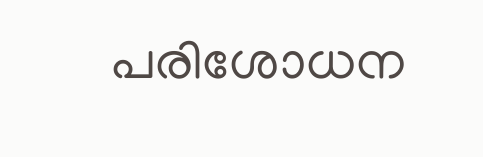പരിശോധന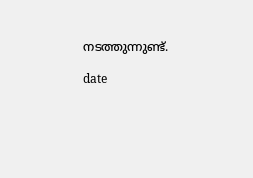നടത്തുന്നുണ്ട്.

date